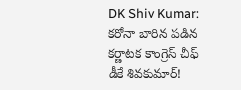DK Shiv Kumar: కరోనా బారిన పడిన కర్ణాటక కాంగ్రెస్ చీఫ్ డీకే శివకుమార్!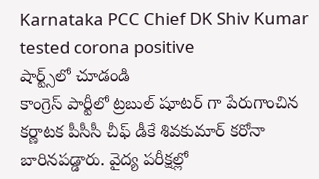Karnataka PCC Chief DK Shiv Kumar tested corona positive
షార్ట్స్‌లో చూడండి
కాంగ్రెస్ పార్టీలో ట్రబుల్ షూటర్ గా పేరుగాంచిన కర్ణాటక పీసీసీ చీఫ్ డీకే శివకుమార్ కరోనా బారినపడ్డారు. వైద్య పరీక్షల్లో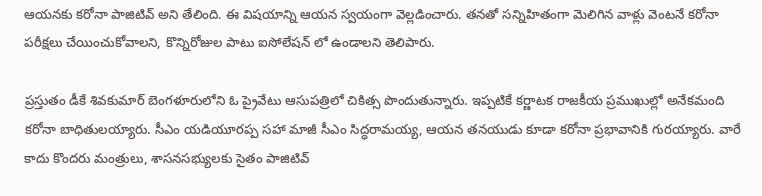ఆయనకు కరోనా పాజిటివ్ అని తేలింది. ఈ విషయాన్ని ఆయన స్వయంగా వెల్లడించారు. తనతో సన్నిహితంగా మెలిగిన వాళ్లు వెంటనే కరోనా పరీక్షలు చేయించుకోవాలని, కొన్నిరోజుల పాటు ఐసోలేషన్ లో ఉండాలని తెలిపారు.

ప్రస్తుతం డీకే శివకుమార్ బెంగళూరులోని ఓ ప్రైవేటు ఆసుపత్రిలో చికిత్స పొందుతున్నారు. ఇప్పటికే కర్ణాటక రాజకీయ ప్రముఖుల్లో అనేకమంది కరోనా బాధితులయ్యారు. సీఎం యడియూరప్ప సహా మాజీ సీఎం సిద్ధరామయ్య, ఆయన తనయుడు కూడా కరోనా ప్రభావానికి గురయ్యారు. వారే కాదు కొందరు మంత్రులు, శాసనసభ్యులకు సైతం పాజిటివ్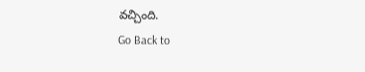వచ్చింది.
Go Back to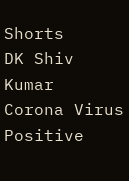Shorts
DK Shiv Kumar
Corona Virus
Positive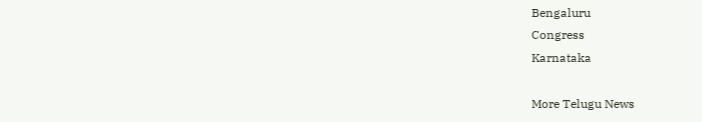Bengaluru
Congress
Karnataka

More Telugu News